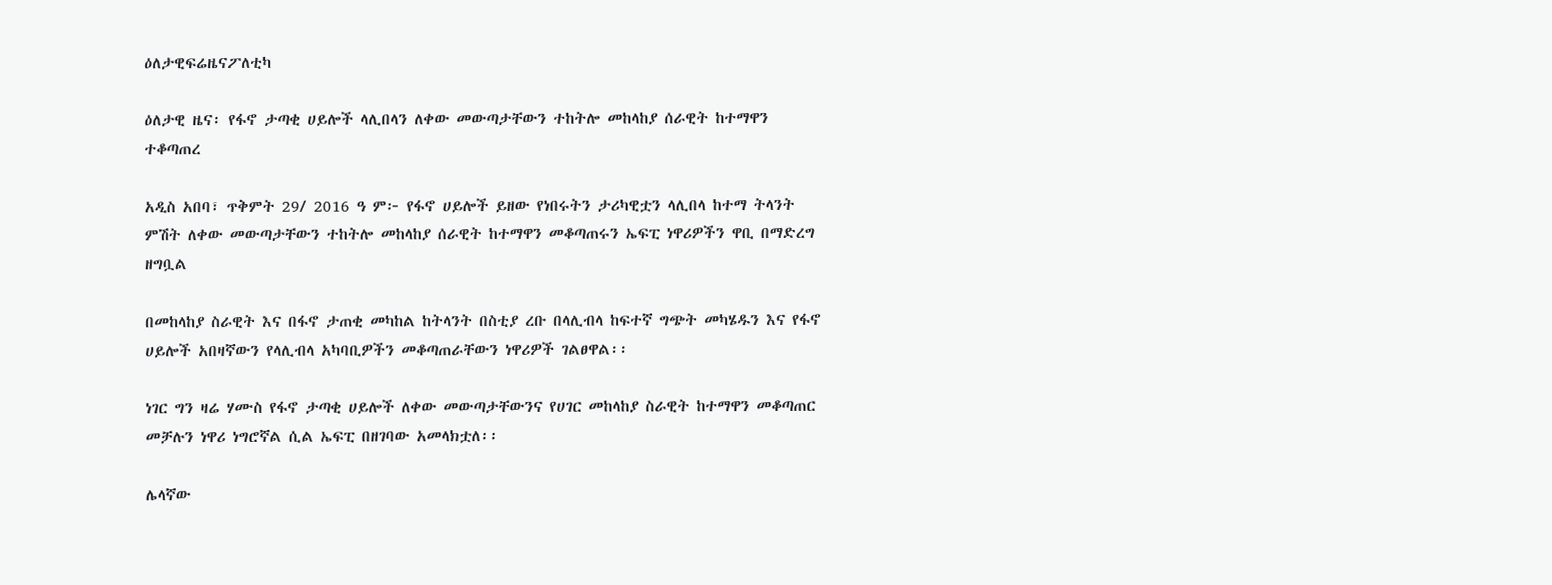ዕለታዊፍሬዜናፖለቲካ

ዕለታዊ ዜና፡ የፋኖ ታጣቂ ሀይሎች ላሊበላን ለቀው መውጣታቸውን ተከትሎ መከላከያ ሰራዊት ከተማዋን ተቆጣጠረ

አዲስ አበባ፣ ጥቅምት 29/ 2016 ዓ ም፦ የፋኖ ሀይሎች ይዘው የነበሩትን ታሪካዊቷን ላሊበላ ከተማ ትላንት ምሽት ለቀው መውጣታቸውን ተከትሎ መከላከያ ሰራዊት ከተማዋን መቆጣጠሩን ኤፍፒ ነዋሪዎችን ዋቢ በማድረግ  ዘግቧል

በመከላከያ ስራዊት እና በፋኖ ታጠቂ መካከል ከትላንት በስቲያ ረቡ በላሊብላ ከፍተኛ ግጭት መካሄዱን እና የፋኖ ሀይሎች አበዛኛውን የላሊብላ አካባቢዎችን መቆጣጠራቸውን ነዋሪዎች ገልፀዋል፡፡

ነገር ግን ዛሬ ሃሙስ የፋኖ ታጣቂ ሀይሎች ለቀው መውጣታቸውንና የሀገር መከላከያ ስራዊት ከተማዋን መቆጣጠር መቻሉን ነዋሪ ነግሮኛል ሲል ኤፍፒ በዘገባው አመላክቷለ፡፡

ሌላኛው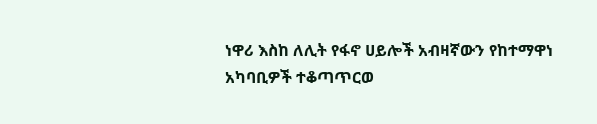ነዋሪ እስከ ለሊት የፋኖ ሀይሎች አብዛኛውን የከተማዋነ አካባቢዎች ተቆጣጥርወ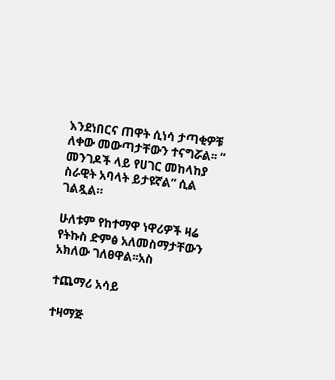እንደነበርና ጠዋት ሲነሳ ታጣቂዎቹ ለቀው መውጣታቸውን ተናግሯል፡፡ “ መንገዶች ላይ የሀገር መከላከያ ስራዊት አባላት ይታዩኛል” ሲል ገልጿል።

ሁለቱም የከተማዋ ነዋሪዎች ዛሬ የትኩስ ድምፅ አለመስማታቸውን አክለው ገለፀዋል፡፡አስ

ተጨማሪ አሳይ

ተዛማጅ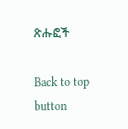ጽሑፎች

Back to top button